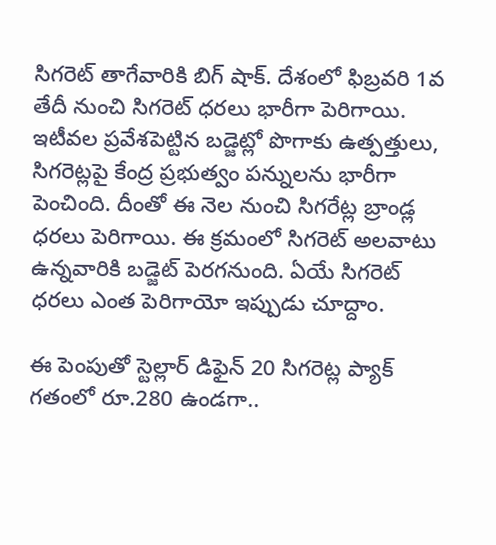సిగరెట్ తాగేవారికి బిగ్ షాక్. దేశంలో ఫిబ్రవరి 1వ తేదీ నుంచి సిగరెట్ ధరలు భారీగా పెరిగాయి. ఇటీవల ప్రవేశపెట్టిన బడ్జెట్లో పొగాకు ఉత్పత్తులు, సిగరెట్లపై కేంద్ర ప్రభుత్వం పన్నులను భారీగా పెంచింది. దీంతో ఈ నెల నుంచి సిగరేట్ల బ్రాండ్ల ధరలు పెరిగాయి. ఈ క్రమంలో సిగరెట్ అలవాటు ఉన్నవారికి బడ్జెట్ పెరగనుంది. ఏయే సిగరెట్ ధరలు ఎంత పెరిగాయో ఇప్పుడు చూద్దాం.

ఈ పెంపుతో స్టెల్లార్ డిఫైన్ 20 సిగరెట్ల ప్యాక్ గతంలో రూ.280 ఉండగా..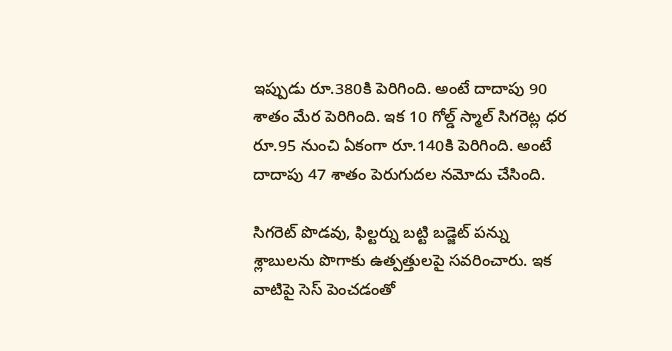ఇప్పుడు రూ.380కి పెరిగింది. అంటే దాదాపు 90 శాతం మేర పెరిగింది. ఇక 10 గోల్డ్ స్మాల్ సిగరెట్ల ధర రూ.95 నుంచి ఏకంగా రూ.140కి పెరిగింది. అంటే దాదాపు 47 శాతం పెరుగుదల నమోదు చేసింది.

సిగరెట్ పొడవు, ఫిల్టర్ను బట్టి బడ్జెట్ పన్ను శ్లాబులను పొగాకు ఉత్పత్తులపై సవరించారు. ఇక వాటిపై సెస్ పెంచడంతో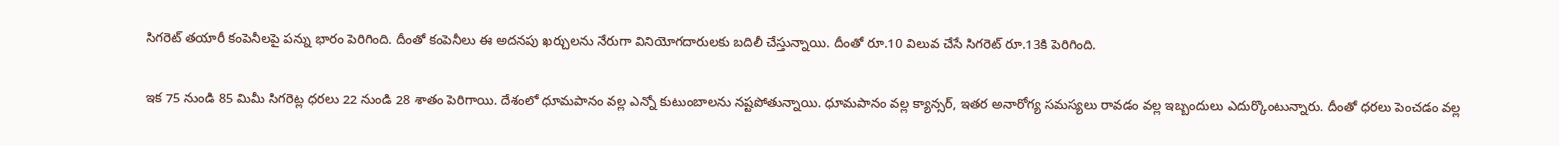సిగరెట్ తయారీ కంపెనీలపై పన్ను భారం పెరిగింది. దీంతో కంపెనీలు ఈ అదనపు ఖర్చులను నేరుగా వినియోగదారులకు బదిలీ చేస్తున్నాయి. దీంతో రూ.10 విలువ చేసే సిగరెట్ రూ.13కి పెరిగింది.

ఇక 75 నుండి 85 మిమీ సిగరెట్ల ధరలు 22 నుండి 28 శాతం పెరిగాయి. దేశంలో ధూమపానం వల్ల ఎన్నో కుటుంబాలను నష్టపోతున్నాయి. ధూమపానం వల్ల క్యాన్సర్, ఇతర అనారోగ్య సమస్యలు రావడం వల్ల ఇబ్బందులు ఎదుర్కొంటున్నారు. దీంతో ధరలు పెంచడం వల్ల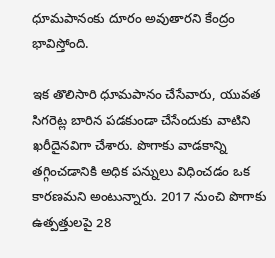ధూమపానంకు దూరం అవుతారని కేంద్రం భావిస్తోంది.

ఇక తొలిసారి ధూమపానం చేసేవారు, యువత సిగరెట్ల బారిన పడకుండా చేసేందుకు వాటిని ఖరీదైనవిగా చేశారు. పొగాకు వాడకాన్ని తగ్గించడానికి అధిక పన్నులు విధించడం ఒక కారణమని అంటున్నారు. 2017 నుంచి పొగాకు ఉత్పత్తులపై 28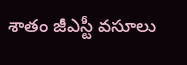శాతం జీఎస్టీ వసూలు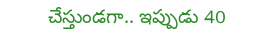చేస్తుండగా.. ఇప్పుడు 40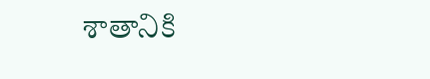శాతానికి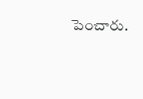పెంచారు.